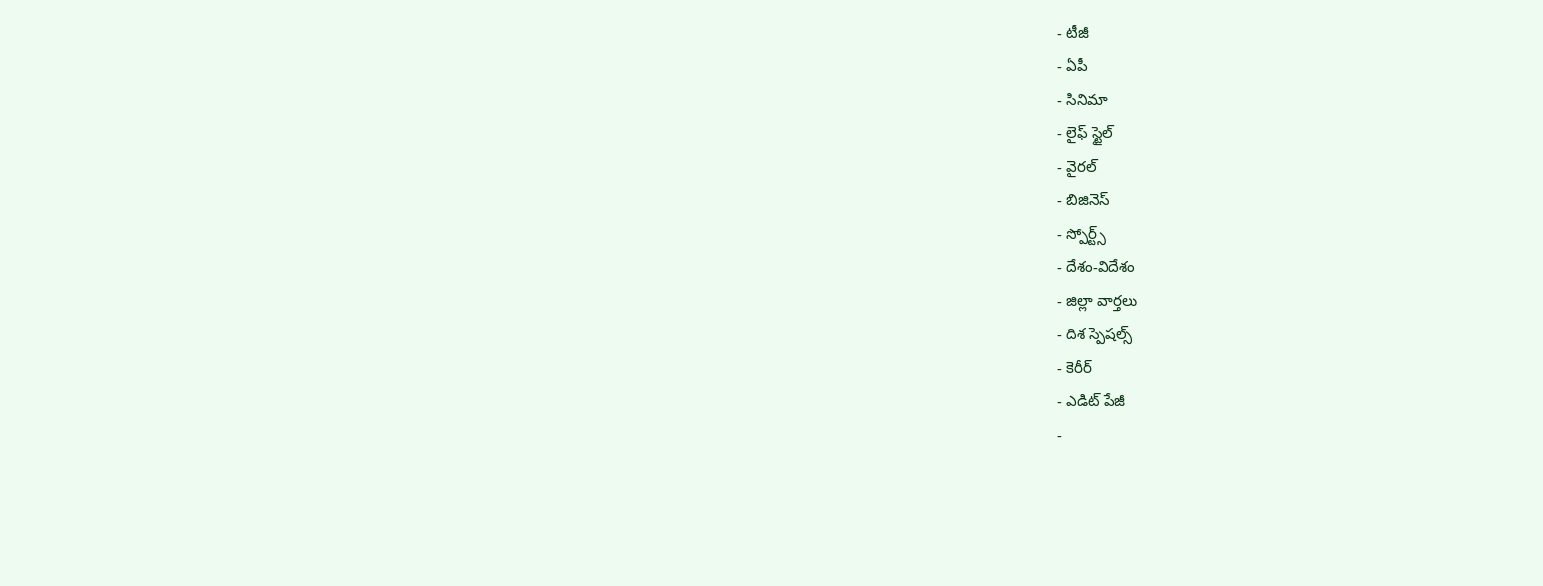- టీజీ
- ఏపీ
- సినిమా
- లైఫ్ స్టైల్
- వైరల్
- బిజినెస్
- స్పోర్ట్స్
- దేశం-విదేశం
- జిల్లా వార్తలు
- దిశ స్పెషల్స్
- కెరీర్
- ఎడిట్ పేజీ
-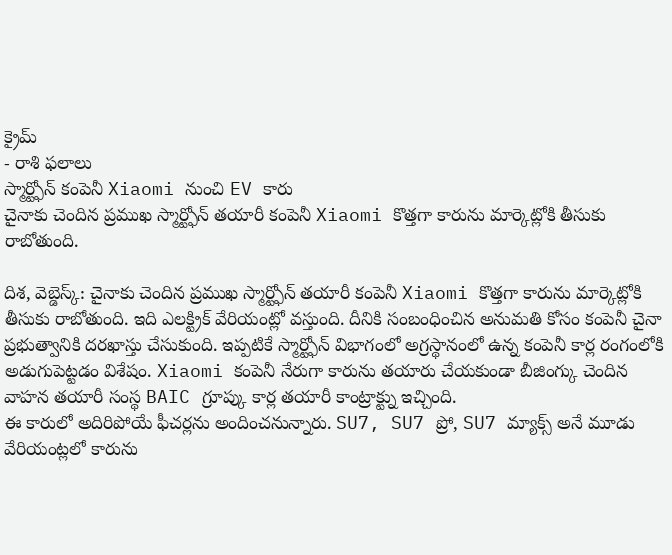క్రైమ్
- రాశి ఫలాలు
స్మార్ట్ఫోన్ కంపెనీ Xiaomi నుంచి EV కారు
చైనాకు చెందిన ప్రముఖ స్మార్ట్ఫోన్ తయారీ కంపెనీ Xiaomi కొత్తగా కారును మార్కెట్లోకి తీసుకు రాబోతుంది.

దిశ, వెబ్డెస్క్: చైనాకు చెందిన ప్రముఖ స్మార్ట్ఫోన్ తయారీ కంపెనీ Xiaomi కొత్తగా కారును మార్కెట్లోకి తీసుకు రాబోతుంది. ఇది ఎలక్ట్రిక్ వేరియంట్లో వస్తుంది. దీనికి సంబంధించిన అనుమతి కోసం కంపెనీ చైనా ప్రభుత్వానికి దరఖాస్తు చేసుకుంది. ఇప్పటికే స్మార్ట్ఫోన్ విభాగంలో అగ్రస్థానంలో ఉన్న కంపెనీ కార్ల రంగంలోకి అడుగుపెట్టడం విశేషం. Xiaomi కంపెనీ నేరుగా కారును తయారు చేయకుండా బీజింగ్కు చెందిన వాహన తయారీ సంస్థ BAIC గ్రూప్కు కార్ల తయారీ కాంట్రాక్ట్ను ఇచ్చింది.
ఈ కారులో అదిరిపోయే ఫీచర్లను అందించనున్నారు. SU7, SU7 ప్రో, SU7 మ్యాక్స్ అనే మూడు వేరియంట్లలో కారును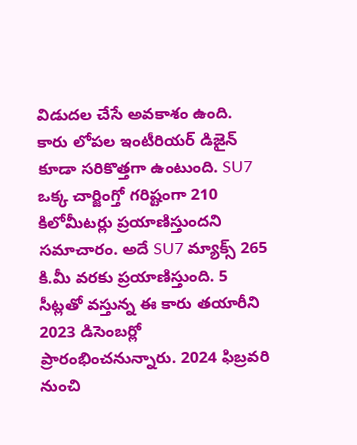విడుదల చేసే అవకాశం ఉంది. కారు లోపల ఇంటీరియర్ డిజైన్ కూడా సరికొత్తగా ఉంటుంది. SU7 ఒక్క చార్జింగ్తో గరిష్టంగా 210 కిలోమీటర్లు ప్రయాణిస్తుందని సమాచారం. అదే SU7 మ్యాక్స్ 265 కి.మీ వరకు ప్రయాణిస్తుంది. 5 సీట్లతో వస్తున్న ఈ కారు తయారీని 2023 డిసెంబర్లో ప్రారంభించనున్నారు. 2024 ఫిబ్రవరి నుంచి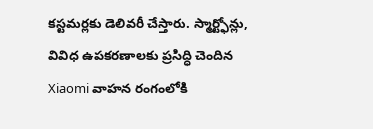కస్టమర్లకు డెలివరీ చేస్తారు. స్మార్ట్ఫోన్లు, వివిధ ఉపకరణాలకు ప్రసిద్ధి చెందిన Xiaomi వాహన రంగంలోకి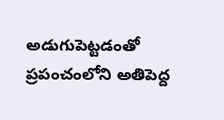అడుగుపెట్టడంతో ప్రపంచంలోని అతిపెద్ద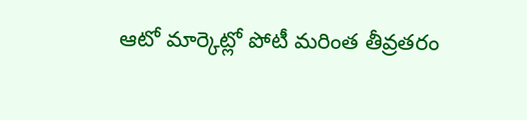ఆటో మార్కెట్లో పోటీ మరింత తీవ్రతరం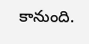కానుంది.